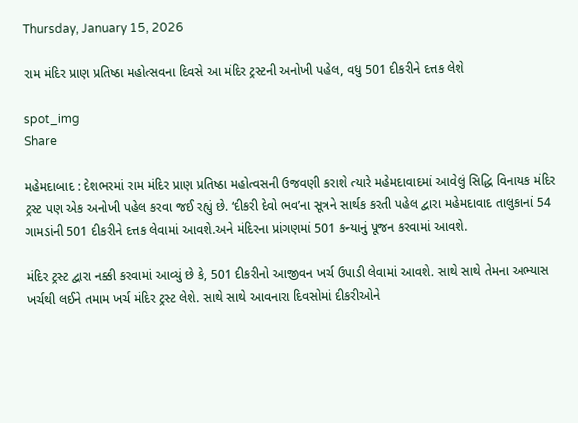Thursday, January 15, 2026

રામ મંદિર પ્રાણ પ્રતિષ્ઠા મહોત્સવના દિવસે આ મંદિર ટ્રસ્ટની અનોખી પહેલ, વધુ 501 દીકરીને દત્તક લેશે

spot_img
Share

મહેમદાબાદ : દેશભરમાં રામ મંદિર પ્રાણ પ્રતિષ્ઠા મહોત્વસની ઉજવણી કરાશે ત્યારે મહેમદાવાદમાં આવેલું સિદ્ધિ વિનાયક મંદિર ટ્રસ્ટ પણ એક અનોખી પહેલ કરવા જઈ રહ્યું છે. ‘દીકરી દેવો ભવ’ના સૂત્રને સાર્થક કરતી પહેલ દ્વારા મહેમદાવાદ તાલુકાનાં 54 ગામડાંની 501 દીકરીને દત્તક લેવામાં આવશે.અને મંદિરના પ્રાંગણમાં 501 કન્યાનું પૂજન કરવામાં આવશે.

મંદિર ટ્રસ્ટ દ્વારા નક્કી કરવામાં આવ્યું છે કે, 501 દીકરીનો આજીવન ખર્ચ ઉપાડી લેવામાં આવશે. સાથે સાથે તેમના અભ્યાસ ખર્ચથી લઈને તમામ ખર્ચ મંદિર ટ્રસ્ટ લેશે. સાથે સાથે આવનારા દિવસોમાં દીકરીઓને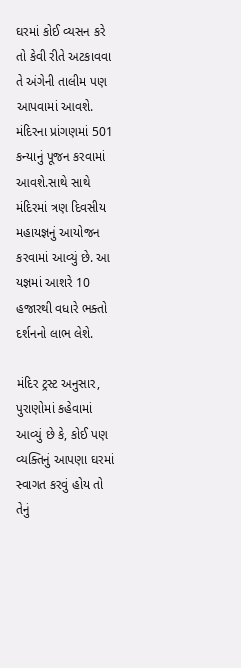ઘરમાં કોઈ વ્યસન કરે તો કેવી રીતે અટકાવવા તે અંગેની તાલીમ પણ આપવામાં આવશે. મંદિરના પ્રાંગણમાં 501 કન્યાનું પૂજન કરવામાં આવશે.સાથે સાથે મંદિરમાં ત્રણ દિવસીય મહાયજ્ઞનું આયોજન કરવામાં આવ્યું છે. આ યજ્ઞમાં આશરે 10 હજારથી વધારે ભક્તો દર્શનનો લાભ લેશે.

મંદિર ટ્રસ્ટ અનુસાર, પુરાણોમાં કહેવામાં આવ્યું છે કે, કોઈ પણ વ્યક્તિનું આપણા ઘરમાં સ્વાગત કરવું હોય તો તેનું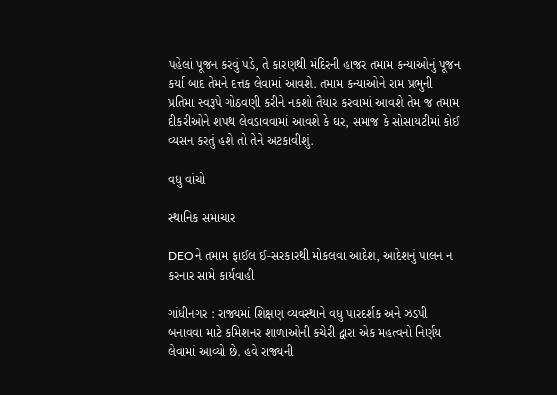પહેલાં પૂજન કરવું પડે, તે કારણથી મંદિરની હાજર તમામ કન્યાઓનું પૂજન કર્યા બાદ તેમને દત્તક લેવામાં આવશે. તમામ કન્યાઓને રામ પ્રભુની પ્રતિમા સ્વરૂપે ગોઠવણી કરીને નકશો તૈયાર કરવામાં આવશે તેમ જ તમામ દીકરીઓને શપથ લેવડાવવામાં આવશે કે ઘર, સમાજ કે સોસાયટીમાં કોઈ વ્યસન કરતું હશે તો તેને અટકાવીશું.

વધુ વાંચો

સ્થાનિક સમાચાર

DEOને તમામ ફાઈલ ઈ-સરકારથી મોકલવા આદેશ, આદેશનું પાલન ન કરનાર સામે કાર્યવાહી

ગાંધીનગર : રાજ્યમાં શિક્ષણ વ્યવસ્થાને વધુ પારદર્શક અને ઝડપી બનાવવા માટે કમિશનર શાળાઓની કચેરી દ્વારા એક મહત્વનો નિર્ણય લેવામાં આવ્યો છે. હવે રાજ્યની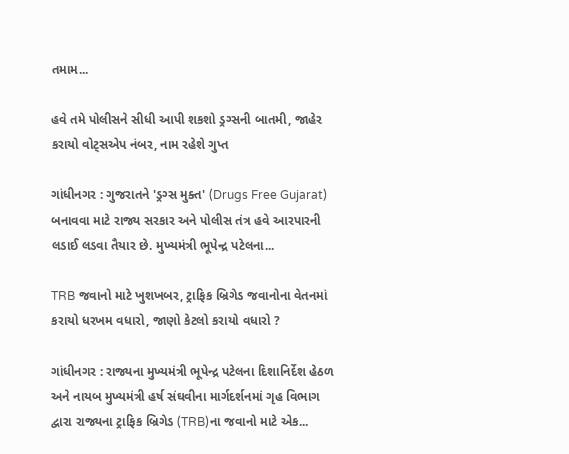તમામ...

હવે તમે પોલીસને સીધી આપી શકશો ડ્રગ્સની બાતમી, જાહેર કરાયો વોટ્સએપ નંબર, નામ રહેશે ગુપ્ત

ગાંધીનગર : ગુજરાતને 'ડ્રગ્સ મુક્ત' (Drugs Free Gujarat) બનાવવા માટે રાજ્ય સરકાર અને પોલીસ તંત્ર હવે આરપારની લડાઈ લડવા તૈયાર છે. મુખ્યમંત્રી ભૂપેન્દ્ર પટેલના...

TRB જવાનો માટે ખુશખબર, ટ્રાફિક બ્રિગેડ જવાનોના વેતનમાં કરાયો ધરખમ વધારો, જાણો કેટલો કરાયો વધારો ?

ગાંધીનગર : રાજ્યના મુખ્યમંત્રી ભૂપેન્દ્ર પટેલના દિશાનિર્દેશ હેઠળ અને નાયબ મુખ્યમંત્રી હર્ષ સંઘવીના માર્ગદર્શનમાં ગૃહ વિભાગ દ્વારા રાજ્યના ટ્રાફિક બ્રિગેડ (TRB)ના જવાનો માટે એક...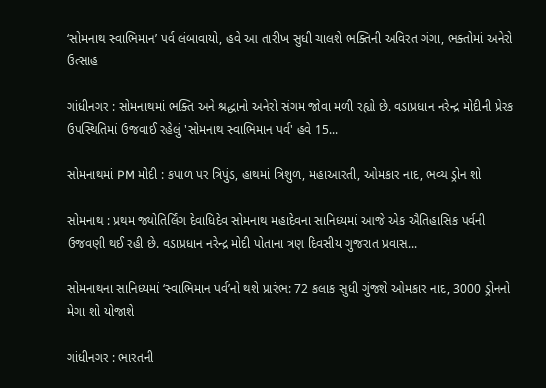‘સોમનાથ સ્વાભિમાન’ પર્વ લંબાવાયો, હવે આ તારીખ સુધી ચાલશે ભક્તિની અવિરત ગંગા, ભક્તોમાં અનેરો ઉત્સાહ

ગાંધીનગર : સોમનાથમાં ભક્તિ અને શ્રદ્ધાનો અનેરો સંગમ જોવા મળી રહ્યો છે. વડાપ્રધાન નરેન્દ્ર મોદીની પ્રેરક ઉપસ્થિતિમાં ઉજવાઈ રહેલું 'સોમનાથ સ્વાભિમાન પર્વ' હવે 15...

સોમનાથમાં PM મોદી : કપાળ પર ત્રિપુંડ, હાથમાં ત્રિશુળ, મહાઆરતી, ઓમકાર નાદ, ભવ્ય ડ્રોન શો

સોમનાથ : પ્રથમ જ્યોતિર્લિંગ દેવાધિદેવ સોમનાથ મહાદેવના સાનિધ્યમાં આજે એક ઐતિહાસિક પર્વની ઉજવણી થઈ રહી છે. વડાપ્રધાન નરેન્દ્ર મોદી પોતાના ત્રણ દિવસીય ગુજરાત પ્રવાસ...

સોમનાથના સાનિધ્યમાં ‘સ્વાભિમાન પર્વ’નો થશે પ્રારંભ: 72 કલાક સુધી ગુંજશે ઓમકાર નાદ, 3000 ડ્રોનનો મેગા શો યોજાશે

ગાંધીનગર : ભારતની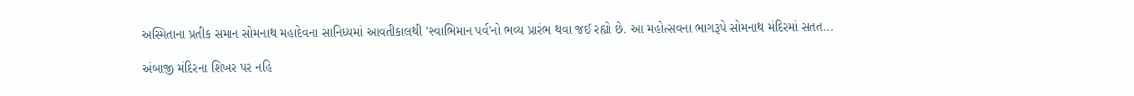અસ્મિતાના પ્રતીક સમાન સોમનાથ મહાદેવના સાનિધ્યમાં આવતીકાલથી 'સ્વાભિમાન પર્વ'નો ભવ્ય પ્રારંભ થવા જઈ રહ્યો છે. આ મહોત્સવના ભાગરૂપે સોમનાથ મંદિરમાં સતત...

અંબાજી મંદિરના શિખર પર નહિ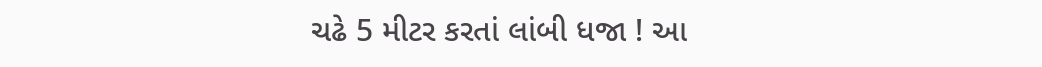ચઢે 5 મીટર કરતાં લાંબી ધજા ! આ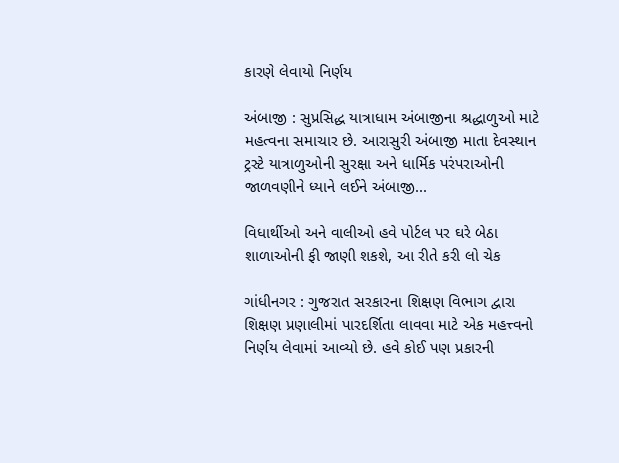કારણે લેવાયો નિર્ણય

અંબાજી : સુપ્રસિદ્ધ યાત્રાધામ અંબાજીના શ્રદ્ધાળુઓ માટે મહત્વના સમાચાર છે. આરાસુરી અંબાજી માતા દેવસ્થાન ટ્રસ્ટે યાત્રાળુઓની સુરક્ષા અને ધાર્મિક પરંપરાઓની જાળવણીને ધ્યાને લઈને અંબાજી...

વિધાર્થીઓ અને વાલીઓ હવે પોર્ટલ પર ઘરે બેઠા શાળાઓની ફી જાણી શકશે, આ રીતે કરી લો ચેક

ગાંધીનગર : ગુજરાત સરકારના શિક્ષણ વિભાગ દ્વારા શિક્ષણ પ્રણાલીમાં પારદર્શિતા લાવવા માટે એક મહત્ત્વનો નિર્ણય લેવામાં આવ્યો છે. હવે કોઈ પણ પ્રકારની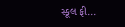સ્કૂલ ફી...